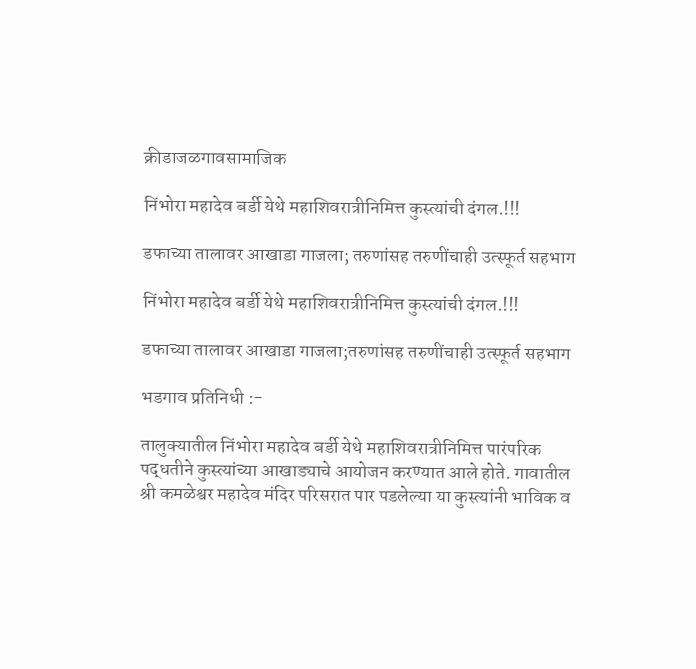क्रीडाजळगावसामाजिक

निंभोरा महादेव बर्डी येथे महाशिवरात्रीनिमित्त कुस्त्यांची दंगल.!!!

डफाच्या तालावर आखाडा गाजला; तरुणांसह तरुणींचाही उत्स्फूर्त सहभाग

निंभोरा महादेव बर्डी येथे महाशिवरात्रीनिमित्त कुस्त्यांची दंगल.!!!

डफाच्या तालावर आखाडा गाजला;तरुणांसह तरुणींचाही उत्स्फूर्त सहभाग

भडगाव प्रतिनिधी :-

तालुक्यातील निंभोरा महादेव बर्डी येथे महाशिवरात्रीनिमित्त पारंपरिक पद्धतीने कुस्त्यांच्या आखाड्याचे आयोजन करण्यात आले होते. गावातील श्री कमळेश्वर महादेव मंदिर परिसरात पार पडलेल्या या कुस्त्यांनी भाविक व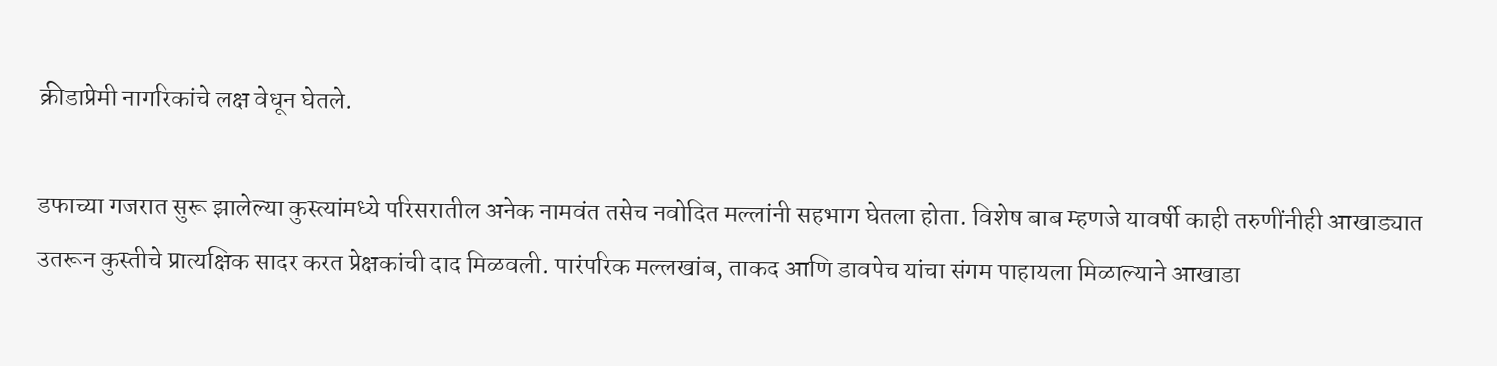क्रीडाप्रेमी नागरिकांचे लक्ष वेधून घेतले.

डफाच्या गजरात सुरू झालेल्या कुस्त्यांमध्ये परिसरातील अनेक नामवंत तसेच नवोदित मल्लांनी सहभाग घेतला होता. विशेष बाब म्हणजे यावर्षी काही तरुणींनीही आखाड्यात उतरून कुस्तीचे प्रात्यक्षिक सादर करत प्रेक्षकांची दाद मिळवली. पारंपरिक मल्लखांब, ताकद आणि डावपेच यांचा संगम पाहायला मिळाल्याने आखाडा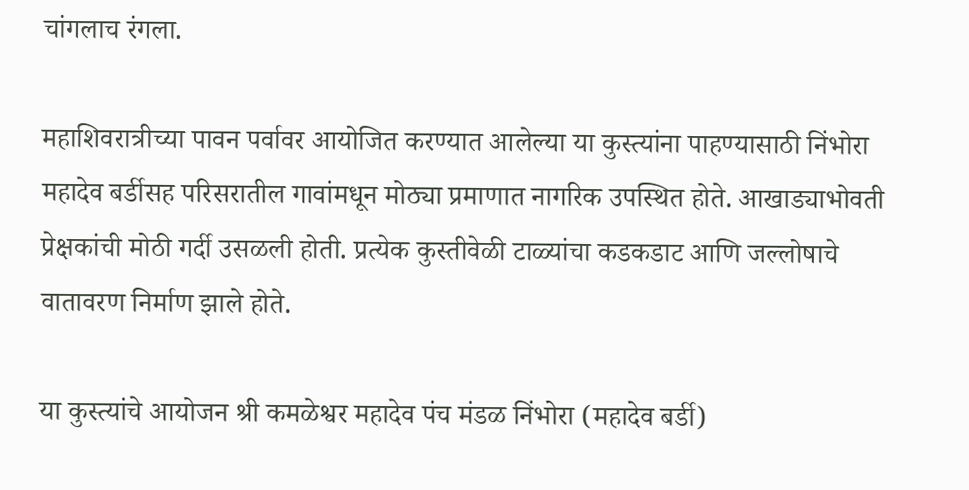चांगलाच रंगला.

महाशिवरात्रीच्या पावन पर्वावर आयोजित करण्यात आलेल्या या कुस्त्यांना पाहण्यासाठी निंभोरा महादेव बर्डीसह परिसरातील गावांमधून मोठ्या प्रमाणात नागरिक उपस्थित होते. आखाड्याभोवती प्रेक्षकांची मोठी गर्दी उसळली होती. प्रत्येक कुस्तीवेळी टाळ्यांचा कडकडाट आणि जल्लोषाचे वातावरण निर्माण झाले होते.

या कुस्त्यांचे आयोजन श्री कमळेश्वर महादेव पंच मंडळ निंभोरा (महादेव बर्डी)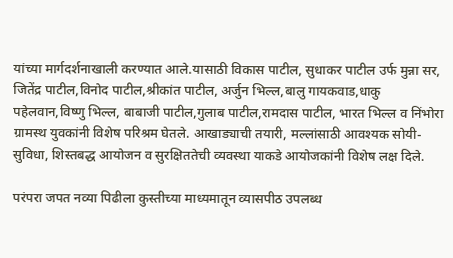यांच्या मार्गदर्शनाखाली करण्यात आले.यासाठी विकास पाटील, सुधाकर पाटील उर्फ मुन्ना सर, जितेंद्र पाटील,विनोद पाटील,श्रीकांत पाटील, अर्जुन भिल्ल,बालु गायकवाड,धाकु पहेलवान,विष्णु भिल्ल, बाबाजी पाटील,गुलाब पाटील,रामदास पाटील, भारत भिल्ल व निंभोरा ग्रामस्थ युवकांनी विशेष परिश्रम घेतले. आखाड्याची तयारी, मल्लांसाठी आवश्यक सोयी-सुविधा, शिस्तबद्ध आयोजन व सुरक्षिततेची व्यवस्था याकडे आयोजकांनी विशेष लक्ष दिले.

परंपरा जपत नव्या पिढीला कुस्तीच्या माध्यमातून व्यासपीठ उपलब्ध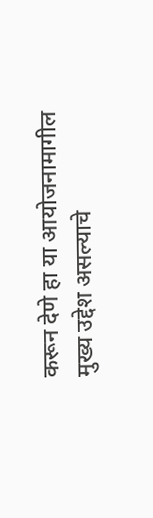करून देणे हा या आयोजनामागील मुख्य उद्देश असल्याचे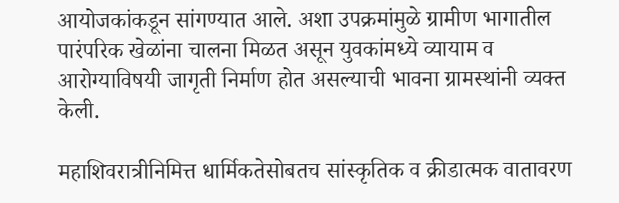आयोजकांकडून सांगण्यात आले. अशा उपक्रमांमुळे ग्रामीण भागातील पारंपरिक खेळांना चालना मिळत असून युवकांमध्ये व्यायाम व आरोग्याविषयी जागृती निर्माण होत असल्याची भावना ग्रामस्थांनी व्यक्त केली.

महाशिवरात्रीनिमित्त धार्मिकतेसोबतच सांस्कृतिक व क्रीडात्मक वातावरण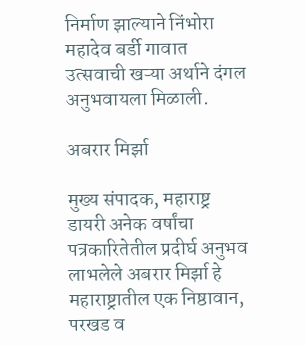निर्माण झाल्याने निंभोरा महादेव बर्डी गावात उत्सवाची खऱ्या अर्थाने दंगल अनुभवायला मिळाली.

अबरार मिर्झा

मुख्य संपादक, महाराष्ट्र डायरी अनेक वर्षांचा पत्रकारितेतील प्रदीर्घ अनुभव लाभलेले अबरार मिर्झा हे महाराष्ट्रातील एक निष्ठावान, परखड व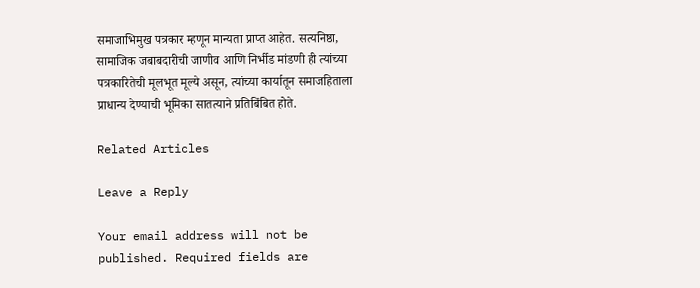समाजाभिमुख पत्रकार म्हणून मान्यता प्राप्त आहेत. सत्यनिष्ठा, सामाजिक जबाबदारीची जाणीव आणि निर्भीड मांडणी ही त्यांच्या पत्रकारितेची मूलभूत मूल्ये असून, त्यांच्या कार्यातून समाजहिताला प्राधान्य देण्याची भूमिका सातत्याने प्रतिबिंबित होते.

Related Articles

Leave a Reply

Your email address will not be published. Required fields are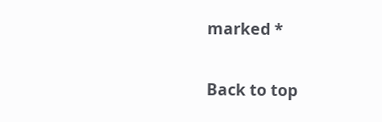marked *

Back to top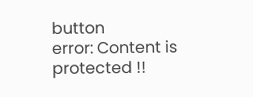button
error: Content is protected !!